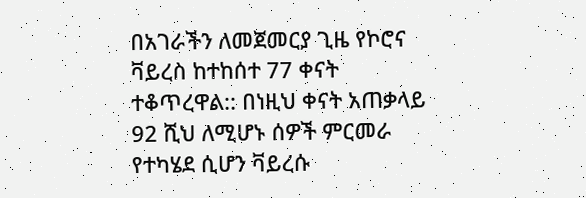በአገራችን ለመጀመርያ ጊዜ የኮሮና ቫይረስ ከተከሰተ 77 ቀናት ተቆጥረዋል:: በነዚህ ቀናት አጠቃላይ 92 ሺህ ለሚሆኑ ሰዎች ምርመራ የተካሄደ ሲሆን ቫይረሱ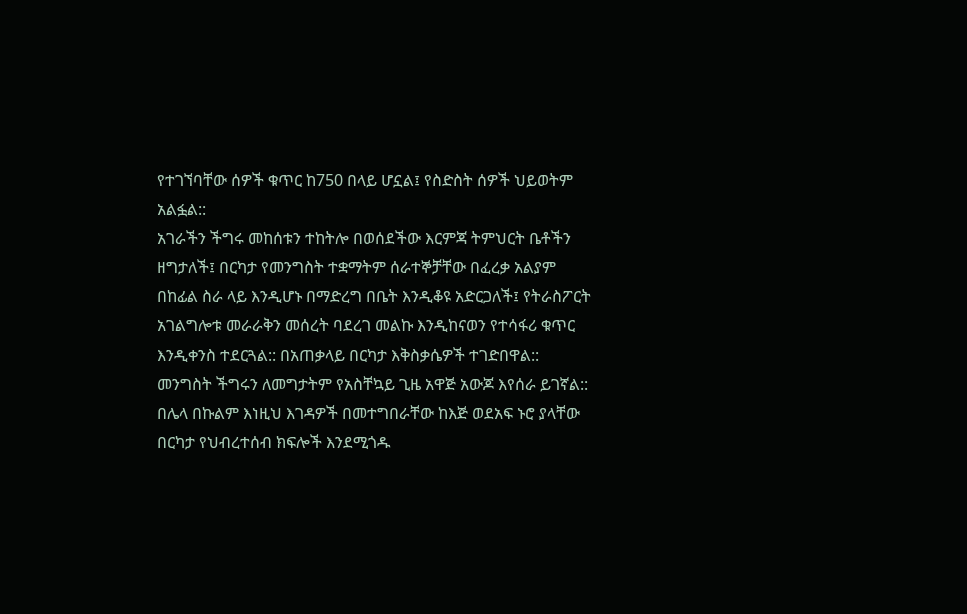የተገኘባቸው ሰዎች ቁጥር ከ750 በላይ ሆኗል፤ የስድስት ሰዎች ህይወትም አልፏል::
አገራችን ችግሩ መከሰቱን ተከትሎ በወሰደችው እርምጃ ትምህርት ቤቶችን ዘግታለች፤ በርካታ የመንግስት ተቋማትም ሰራተኞቻቸው በፈረቃ አልያም በከፊል ስራ ላይ እንዲሆኑ በማድረግ በቤት እንዲቆዩ አድርጋለች፤ የትራስፖርት አገልግሎቱ መራራቅን መሰረት ባደረገ መልኩ እንዲከናወን የተሳፋሪ ቁጥር እንዲቀንስ ተደርጓል:: በአጠቃላይ በርካታ እቅስቃሴዎች ተገድበዋል::
መንግስት ችግሩን ለመግታትም የአስቸኳይ ጊዜ አዋጅ አውጆ እየሰራ ይገኛል:: በሌላ በኩልም እነዚህ እገዳዎች በመተግበራቸው ከእጅ ወደአፍ ኑሮ ያላቸው በርካታ የህብረተሰብ ክፍሎች እንደሚጎዱ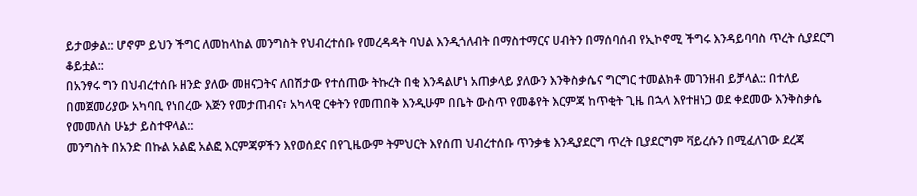ይታወቃል:: ሆኖም ይህን ችግር ለመከላከል መንግስት የህብረተሰቡ የመረዳዳት ባህል እንዲጎለብት በማስተማርና ሀብትን በማሰባሰብ የኢኮኖሚ ችግሩ እንዳይባባስ ጥረት ሲያደርግ ቆይቷል::
በአንፃሩ ግን በህብረተሰቡ ዘንድ ያለው መዘናጋትና ለበሽታው የተሰጠው ትኩረት በቂ እንዳልሆነ አጠቃላይ ያለውን እንቅስቃሴና ግርግር ተመልክቶ መገንዘብ ይቻላል:: በተለይ በመጀመሪያው አካባቢ የነበረው እጅን የመታጠብና፣ አካላዊ ርቀትን የመጠበቅ እንዲሁም በቤት ውስጥ የመቆየት እርምጃ ከጥቂት ጊዜ በኋላ እየተዘነጋ ወደ ቀደመው እንቅስቃሴ የመመለስ ሁኔታ ይስተዋላል::
መንግስት በአንድ በኩል አልፎ አልፎ እርምጃዎችን እየወሰደና በየጊዜውም ትምህርት እየሰጠ ህብረተሰቡ ጥንቃቄ እንዲያደርግ ጥረት ቢያደርግም ቫይረሱን በሚፈለገው ደረጃ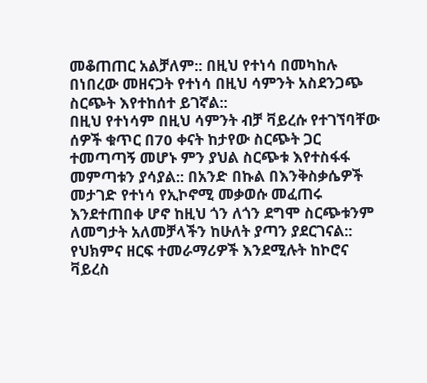መቆጠጠር አልቻለም:: በዚህ የተነሳ በመካከሉ በነበረው መዘናጋት የተነሳ በዚህ ሳምንት አስደንጋጭ ስርጭት እየተከሰተ ይገኛል::
በዚህ የተነሳም በዚህ ሳምንት ብቻ ቫይረሱ የተገኘባቸው ሰዎች ቁጥር በ70 ቀናት ከታየው ስርጭት ጋር ተመጣጣኝ መሆኑ ምን ያህል ስርጭቱ እየተስፋፋ መምጣቱን ያሳያል:: በአንድ በኩል በእንቅስቃሴዎች መታገድ የተነሳ የኢኮኖሚ መቃወሱ መፈጠሩ እንደተጠበቀ ሆኖ ከዚህ ጎን ለጎን ደግሞ ስርጭቱንም ለመግታት አለመቻላችን ከሁለት ያጣን ያደርገናል::
የህክምና ዘርፍ ተመራማሪዎች እንደሚሉት ከኮሮና ቫይረስ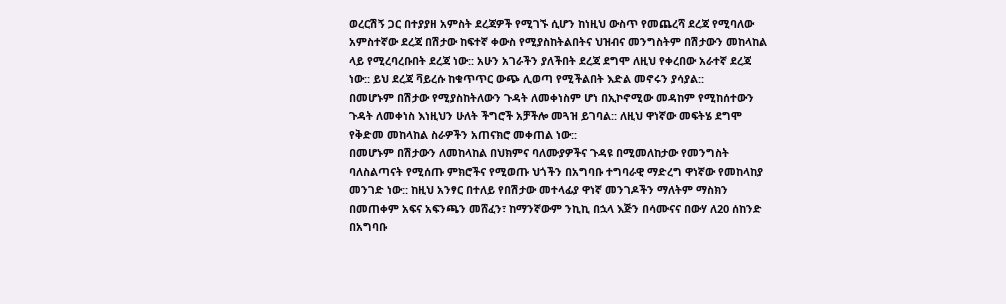ወረርሽኝ ጋር በተያያዘ አምስት ደረጃዎች የሚገኙ ሲሆን ከነዚህ ውስጥ የመጨረሻ ደረጃ የሚባለው አምስተኛው ደረጃ በሽታው ከፍተኛ ቀውስ የሚያስከትልበትና ህዝብና መንግስትም በሽታውን መከላከል ላይ የሚረባረቡበት ደረጃ ነው:: አሁን አገራችን ያለችበት ደረጃ ደግሞ ለዚህ የቀረበው አራተኛ ደረጃ ነው:: ይህ ደረጃ ቫይረሱ ከቁጥጥር ውጭ ሊወጣ የሚችልበት እድል መኖሩን ያሳያል::
በመሆኑም በሽታው የሚያስከትለውን ጉዳት ለመቀነስም ሆነ በኢኮኖሚው መዳከም የሚከሰተውን ጉዳት ለመቀነስ እነዚህን ሁለት ችግሮች አቻችሎ መጓዝ ይገባል:: ለዚህ ዋነኛው መፍትሄ ደግሞ የቅድመ መከላከል ስራዎችን አጠናክሮ መቀጠል ነው::
በመሆኑም በሽታውን ለመከላከል በህክምና ባለሙያዎችና ጉዳዩ በሚመለከታው የመንግስት ባለስልጣናት የሚሰጡ ምክሮችና የሚወጡ ህጎችን በአግባቡ ተግባራዊ ማድረግ ዋነኛው የመከላከያ መንገድ ነው:: ከዚህ አንፃር በተለይ የበሽታው መተላፊያ ዋነኛ መንገዶችን ማለትም ማስክን በመጠቀም አፍና አፍንጫን መሸፈን፣ ከማንኛውም ንኪኪ በኋላ እጅን በሳሙናና በውሃ ለ20 ሰከንድ በአግባቡ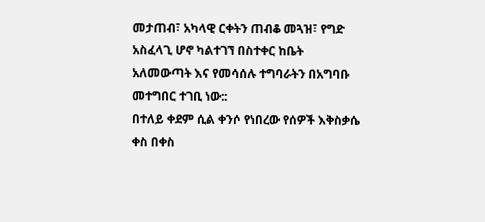መታጠብ፣ አካላዊ ርቀትን ጠብቆ መጓዝ፣ የግድ አስፈላጊ ሆኖ ካልተገኘ በስተቀር ከቤት አለመውጣት እና የመሳሰሉ ተግባራትን በአግባቡ መተግበር ተገቢ ነው::
በተለይ ቀደም ሲል ቀንሶ የነበረው የሰዎች እቅስቃሴ ቀስ በቀስ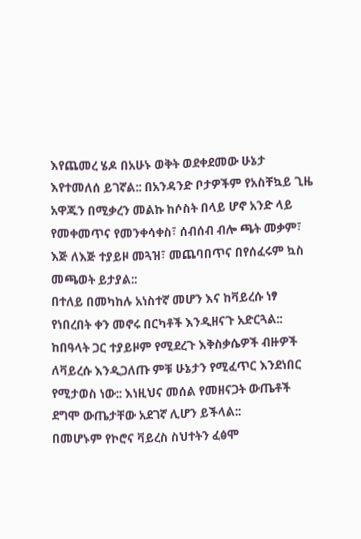እየጨመረ ሄዶ በአሁኑ ወቅት ወደቀደመው ሁኔታ እየተመለሰ ይገኛል:: በአንዳንድ ቦታዎችም የአስቸኳይ ጊዜ አዋጁን በሚቃረን መልኩ ከሶስት በላይ ሆኖ አንድ ላይ የመቀመጥና የመንቀሳቀስ፣ ሰብሰብ ብሎ ጫት መቃም፣ እጅ ለእጅ ተያይዞ መጓዝ፣ መጨባበጥና በየሰፈሩም ኳስ መጫወት ይታያል::
በተለይ በመካከሉ አነስተኛ መሆን እና ከቫይረሱ ነፃ የነበረበት ቀን መኖሩ በርካቶች እንዲዘናጉ አድርጓል:: ከበዓላት ጋር ተያይዞም የሚደረጉ እቅስቃሴዎች ብዙዎች ለቫይረሱ እንዲጋለጡ ምቹ ሁኔታን የሚፈጥር እንደነበር የሚታወስ ነው:: እነዚህና መሰል የመዘናጋት ውጤቶች ደግሞ ውጤታቸው አደገኛ ሊሆን ይችላል::
በመሆኑም የኮሮና ቫይረስ ስህተትን ፈፅሞ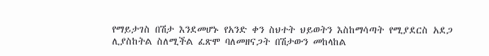የማይታገስ በሽታ እንደመሆኑ የአንድ ቀን ስህተት ህይወትን እስከማሳጣት የሚያደርስ አደጋ ሊያስከትል ስለሚችል ፈጽሞ ባለመዘናጋት በሽታውን መከላከል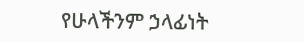የሁላችንም ኃላፊነት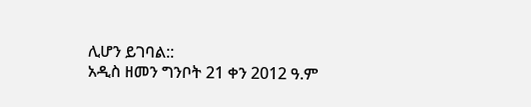ሊሆን ይገባል::
አዲስ ዘመን ግንቦት 21 ቀን 2012 ዓ.ም